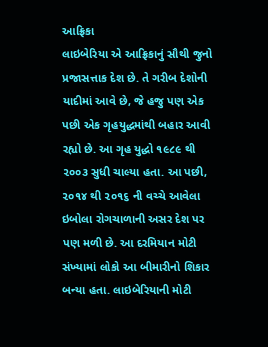આફ્રિકા
લાઇબેરિયા એ આફ્રિકાનું સૌથી જુનો પ્રજાસત્તાક દેશ છે. તે ગરીબ દેશોની યાદીમાં આવે છે, જે હજુ પણ એક પછી એક ગૃહયુદ્ધમાંથી બહાર આવી રહ્યો છે. આ ગૃહ યુદ્ધો ૧૯૮૯ થી ૨૦૦૩ સુધી ચાલ્યા હતા. આ પછી, ૨૦૧૪ થી ૨૦૧૬ ની વચ્ચે આવેલા ઇબોલા રોગચાળાની અસર દેશ પર પણ મળી છે. આ દરમિયાન મોટી સંખ્યામાં લોકો આ બીમારીનો શિકાર બન્યા હતા. લાઇબેરિયાની મોટી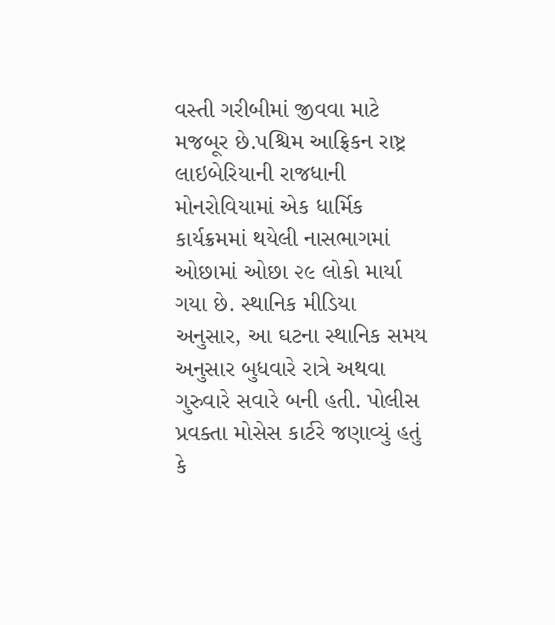વસ્તી ગરીબીમાં જીવવા માટે મજબૂર છે.પશ્ચિમ આફ્રિકન રાષ્ટ્ર લાઇબેરિયાની રાજધાની મોનરોવિયામાં એક ધાર્મિક કાર્યક્રમમાં થયેલી નાસભાગમાં ઓછામાં ઓછા ૨૯ લોકો માર્યા ગયા છે. સ્થાનિક મીડિયા અનુસાર, આ ઘટના સ્થાનિક સમય અનુસાર બુધવારે રાત્રે અથવા ગુરુવારે સવારે બની હતી. પોલીસ પ્રવક્તા મોસેસ કાર્ટરે જણાવ્યું હતું કે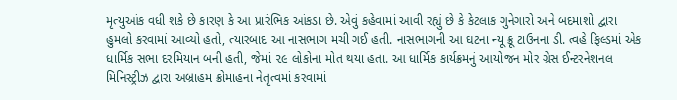મૃત્યુઆંક વધી શકે છે કારણ કે આ પ્રારંભિક આંકડા છે. એવું કહેવામાં આવી રહ્યું છે કે કેટલાક ગુનેગારો અને બદમાશો દ્વારા હુમલો કરવામાં આવ્યો હતો, ત્યારબાદ આ નાસભાગ મચી ગઈ હતી. નાસભાગની આ ઘટના ન્યૂ ક્રૂ ટાઉનના ડી. ત્વહે ફિલ્ડમાં એક ધાર્મિક સભા દરમિયાન બની હતી, જેમાં ૨૯ લોકોના મોત થયા હતા. આ ધાર્મિક કાર્યક્રમનું આયોજન મોર ગ્રેસ ઈન્ટરનેશનલ મિનિસ્ટ્રીઝ દ્વારા અબ્રાહમ ક્રોમાહના નેતૃત્વમાં કરવામાં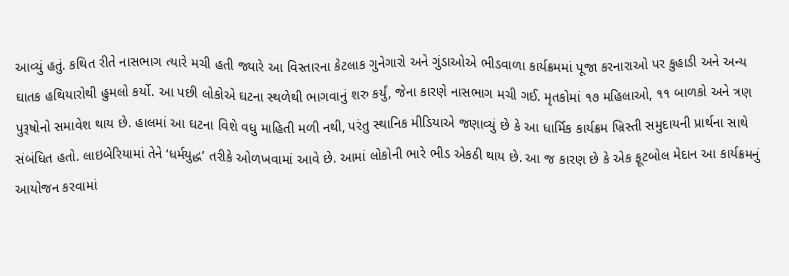આવ્યું હતું. કથિત રીતે નાસભાગ ત્યારે મચી હતી જ્યારે આ વિસ્તારના કેટલાક ગુનેગારો અને ગુંડાઓએ ભીડવાળા કાર્યક્રમમાં પૂજા કરનારાઓ પર કુહાડી અને અન્ય ઘાતક હથિયારોથી હુમલો કર્યો. આ પછી લોકોએ ઘટના સ્થળેથી ભાગવાનું શરુ કર્યું, જેના કારણે નાસભાગ મચી ગઈ. મૃતકોમાં ૧૭ મહિલાઓ, ૧૧ બાળકો અને ત્રણ પુરૂષોનો સમાવેશ થાય છે. હાલમાં આ ઘટના વિશે વધુ માહિતી મળી નથી, પરંતુ સ્થાનિક મીડિયાએ જણાવ્યું છે કે આ ધાર્મિક કાર્યક્રમ ખ્રિસ્તી સમુદાયની પ્રાર્થના સાથે સંબંધિત હતો. લાઇબેરિયામાં તેને ‘ધર્મયુદ્ધ’ તરીકે ઓળખવામાં આવે છે. આમાં લોકોની ભારે ભીડ એકઠી થાય છે. આ જ કારણ છે કે એક ફૂટબોલ મેદાન આ કાર્યક્રમનું આયોજન કરવામાં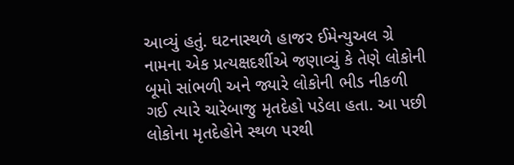આવ્યું હતું. ઘટનાસ્થળે હાજર ઈમેન્યુઅલ ગ્રે નામના એક પ્રત્યક્ષદર્શીએ જણાવ્યું કે તેણે લોકોની બૂમો સાંભળી અને જ્યારે લોકોની ભીડ નીકળી ગઈ ત્યારે ચારેબાજુ મૃતદેહો પડેલા હતા. આ પછી લોકોના મૃતદેહોને સ્થળ પરથી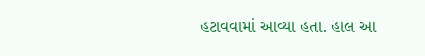હટાવવામાં આવ્યા હતા. હાલ આ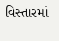વિસ્તારમાં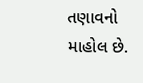તણાવનો માહોલ છે.